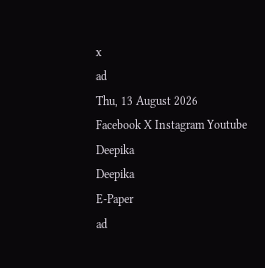x
ad
Thu, 13 August 2026
Facebook X Instagram Youtube
Deepika
Deepika
E-Paper
ad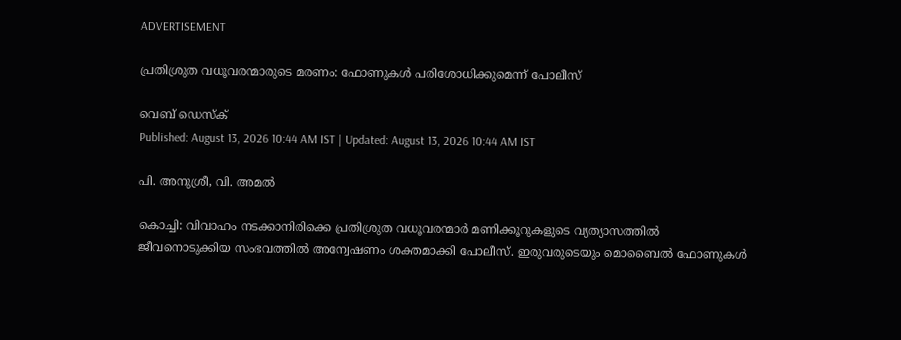ADVERTISEMENT

പ്രതിശ്രുത വധൂവരന്മാരുടെ മരണം: ഫോണുകൾ പരിശോധിക്കുമെന്ന് പോലീസ്

വെബ് ഡെസ്ക്
Published: August 13, 2026 10:44 AM IST | Updated: August 13, 2026 10:44 AM IST

പി. അനുശ്രീ, വി. അമൽ

കൊച്ചി: വിവാഹം നടക്കാനിരിക്കെ പ്രതിശ്രുത വധൂവരന്മാർ മണിക്കൂറുകളുടെ വ്യത്യാസത്തിൽ ജീവനൊടുക്കിയ സംഭവത്തിൽ അന്വേഷണം ശക്തമാക്കി പോലീസ്. ഇരുവരുടെയും മൊബൈൽ ഫോണുകൾ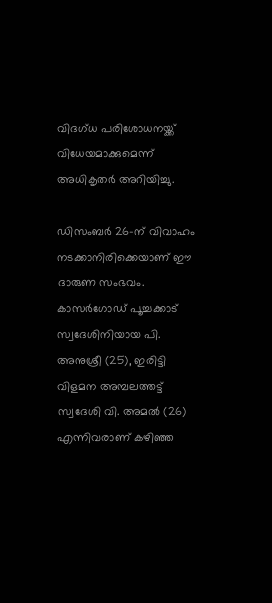വിദഗ്ധ പരിശോധനയ്ക്ക് വിധേയമാക്കുമെന്ന് അധികൃതർ അറിയിച്ചു.

ഡിസംബർ 26-ന് വിവാഹം നടക്കാനിരിക്കെയാണ് ഈ ദാരുണ സംഭവം. കാസർഗോഡ് പൂച്ചക്കാട് സ്വദേശിനിയായ പി. അനുശ്രീ (25), ഇരിട്ടി വിളമന അമ്പലത്തട്ട് സ്വദേശി വി. അമൽ (26) എന്നിവരാണ് കഴിഞ്ഞ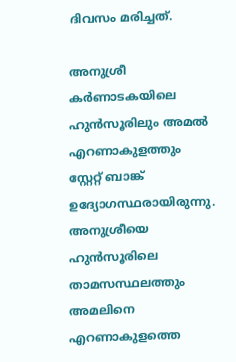ദിവസം മരിച്ചത്.

അനുശ്രീ കർണാടകയിലെ ഹുൻസൂരിലും അമൽ എറണാകുളത്തും സ്റ്റേറ്റ് ബാങ്ക് ഉദ്യോഗസ്ഥരായിരുന്നു. അനുശ്രീയെ ഹുൻസൂരിലെ താമസസ്ഥലത്തും അമലിനെ എറണാകുളത്തെ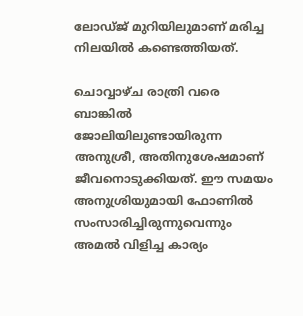ലോഡ്ജ് മുറിയിലുമാണ് മരിച്ച നിലയിൽ കണ്ടെത്തിയത്.

ചൊവ്വാഴ്ച രാത്രി വരെ ബാങ്കിൽ ജോലിയിലുണ്ടായിരുന്ന അനുശ്രീ, അതിനുശേഷമാണ് ജീവനൊടുക്കിയത്. ഈ സമയം അനുശ്രിയുമായി ഫോണിൽ സംസാരിച്ചിരുന്നുവെന്നും അമൽ വിളിച്ച കാര്യം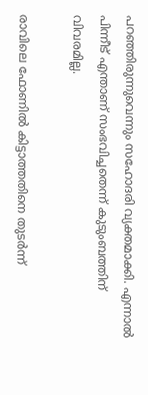പറഞ്ഞിരുന്നുവെന്നും സഹോദരി വ്യക്തമാക്കി. എന്നാൽ പിന്നീട് എന്താണ് സംഭവിച്ചതെന്ന് കുടുംബത്തിന് വിവരമില്ല.

രാവിലെ ഫോണിൽ കിട്ടാത്തതിനെ തുടർന്ന്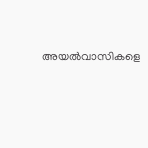അയൽവാസികളെ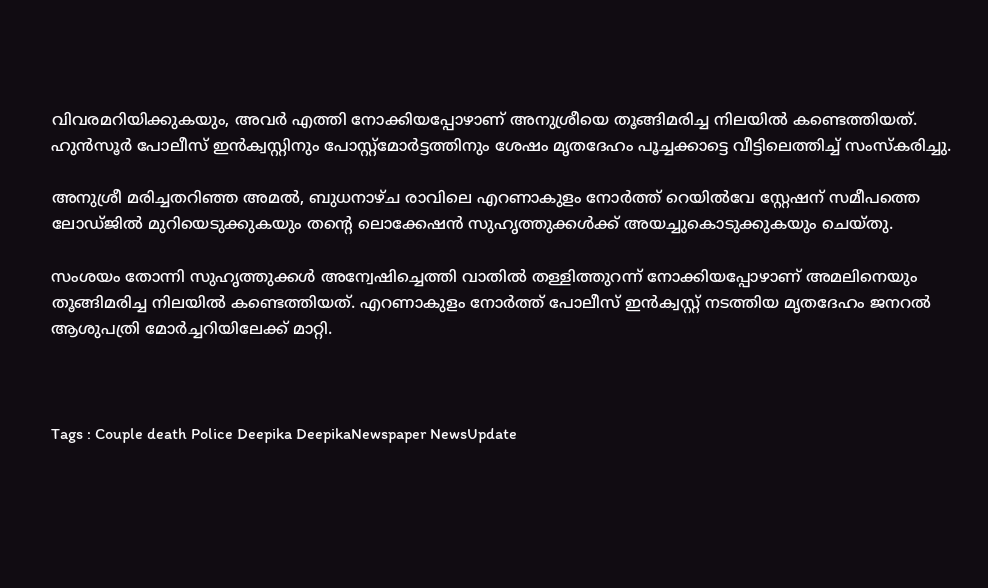വിവരമറിയിക്കുകയും, അവർ എത്തി നോക്കിയപ്പോഴാണ് അനുശ്രീയെ തൂങ്ങിമരിച്ച നിലയിൽ കണ്ടെത്തിയത്. ഹുൻസൂർ പോലീസ് ഇൻക്വസ്റ്റിനും പോസ്റ്റ്‌മോർട്ടത്തിനും ശേഷം മൃതദേഹം പൂച്ചക്കാട്ടെ വീട്ടിലെത്തിച്ച് സംസ്കരിച്ചു.

അനുശ്രീ മരിച്ചതറിഞ്ഞ അമൽ, ബുധനാഴ്ച രാവിലെ എറണാകുളം നോർത്ത് റെയിൽവേ സ്റ്റേഷന് സമീപത്തെ ലോഡ്ജിൽ മുറിയെടുക്കുകയും തന്‍റെ ലൊക്കേഷൻ സുഹൃത്തുക്കൾക്ക് അയച്ചുകൊടുക്കുകയും ചെയ്തു.

സംശയം തോന്നി സുഹൃത്തുക്കൾ അന്വേഷിച്ചെത്തി വാതിൽ തള്ളിത്തുറന്ന് നോക്കിയപ്പോഴാണ് അമലിനെയും തൂങ്ങിമരിച്ച നിലയിൽ കണ്ടെത്തിയത്. എറണാകുളം നോർത്ത് പോലീസ് ഇൻക്വസ്റ്റ് നടത്തിയ മൃതദേഹം ജനറൽ ആശുപത്രി മോർച്ചറിയിലേക്ക് മാറ്റി.



Tags : Couple death Police Deepika DeepikaNewspaper NewsUpdate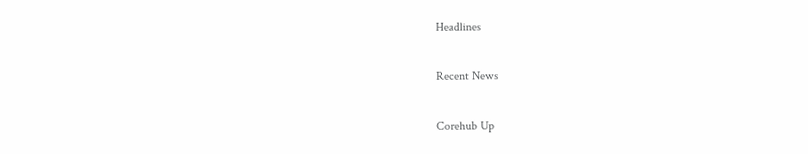Headlines

Recent News

Corehub Up